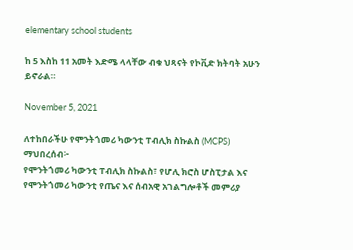elementary school students

ከ 5 እስከ 11 አመት እድሜ ላላቸው ብቁ ህጻናት የኮቪድ ክትባት አሁን ይኖራል።

November 5, 2021

ለተከበራችሁ የሞንትጎመሪ ካውንቲ ፐብሊክ ስኩልስ (MCPS) ማህበረሰብ፦
የሞንትጎመሪ ካውንቲ ፐብሊክ ስኩልስ፣ የሆሊ ክሮስ ሆስፒታል እና የሞንትጎመሪ ካውንቲ የጤና እና ሰብአዊ አገልግሎቶች መምሪያ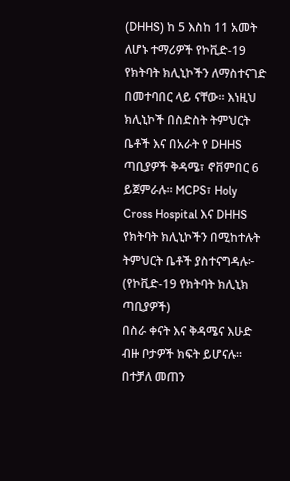(DHHS) ከ 5 እስከ 11 አመት ለሆኑ ተማሪዎች የኮቪድ-19 የክትባት ክሊኒኮችን ለማስተናገድ በመተባበር ላይ ናቸው። እነዚህ ክሊኒኮች በስድስት ትምህርት ቤቶች እና በአራት የ DHHS ጣቢያዎች ቅዳሜ፣ ኖቨምበር 6 ይጀምራሉ። MCPS፣ Holy Cross Hospital እና DHHS የክትባት ክሊኒኮችን በሚከተሉት ትምህርት ቤቶች ያስተናግዳሉ፦
(የኮቪድ-19 የክትባት ክሊኒክ ጣቢያዎች)
በስራ ቀናት እና ቅዳሜና እሁድ ብዙ ቦታዎች ክፍት ይሆናሉ።
በተቻለ መጠን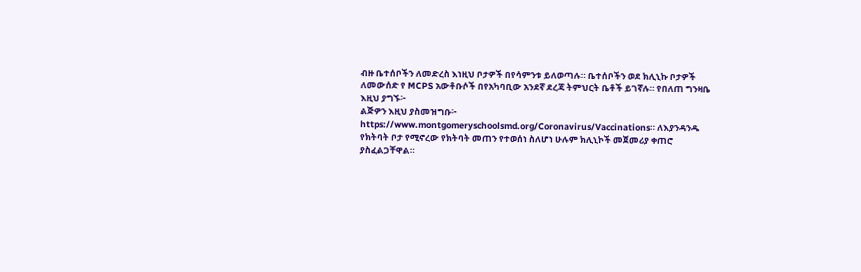ብዙ ቤተሰቦችን ለመድረስ እነዚህ ቦታዎች በየሳምንቱ ይለወጣሉ። ቤተሰቦችን ወደ ክሊኒኩ ቦታዎች ለመውሰድ የ MCPS አውቶቡሶች በየአካባቢው አንደኛ ደረጃ ትምህርት ቤቶች ይገኛሉ። የበለጠ ግንዛቤ እዚህ ያግኙ፦
ልጅዎን እዚህ ያስመዝግቡ፦ https://www.montgomeryschoolsmd.org/Coronavirus/Vaccinations። ለእያንዳንዱ የክትባት ቦታ የሚኖረው የክትባት መጠን የተወሰነ ስለሆነ ሁሉም ክሊኒኮች መጀመሪያ ቀጠሮ ያስፈልጋቸዋል።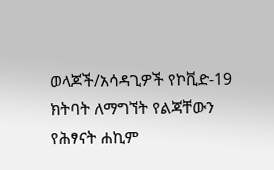ወላጆች/አሳዳጊዎች የኮቪድ-19 ክትባት ለማግኘት የልጃቸውን የሕፃናት ሐኪም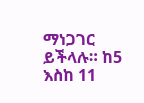ማነጋገር ይችላሉ። ከ5 እስከ 11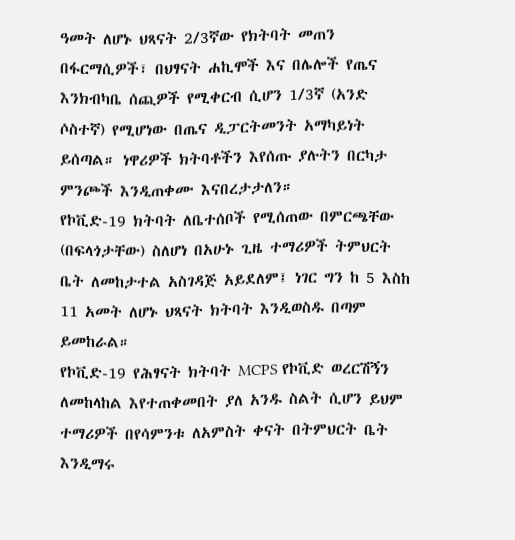ዓመት ለሆኑ ህጻናት 2/3ኛው የክትባት መጠን በፋርማሲዎች፣ በህፃናት ሐኪሞች እና በሌሎች የጤና እንክብካቤ ሰጪዎች የሚቀርብ ሲሆን 1/3ኛ (አንድ ሶስተኛ) የሚሆነው በጤና ዲፓርትመንት አማካይነት ይሰጣል። ነዋሪዎች ክትባቶችን እየሰጡ ያሉትን በርካታ ምንጮች እንዲጠቀሙ እናበረታታለን።
የኮቪድ-19 ክትባት ለቤተሰቦች የሚሰጠው በምርጫቸው (በፍላጎታቸው) ስለሆነ በአሁኑ ጊዜ ተማሪዎች ትምህርት ቤት ለመከታተል አስገዳጅ አይደለም፤ ነገር ግን ከ 5 እስከ 11 አመት ለሆኑ ህጻናት ክትባት እንዲወስዱ በጣም ይመከራል።
የኮቪድ-19 የሕፃናት ክትባት MCPS የኮቪድ ወረርሽኝን ለመከላከል እየተጠቀመበት ያለ አንዱ ስልት ሲሆን ይህም ተማሪዎች በየሳምንቱ ለአምስት ቀናት በትምህርት ቤት እንዲማሩ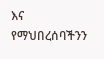እና የማህበረሰባችንን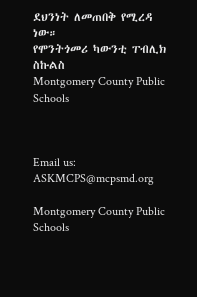ደህንነት ለመጠበቅ የሚረዳ ነው።
የሞንትጎመሪ ካውንቲ ፐብሊክ ስኩልስ
Montgomery County Public Schools



Email us: ASKMCPS@mcpsmd.org

Montgomery County Public Schools